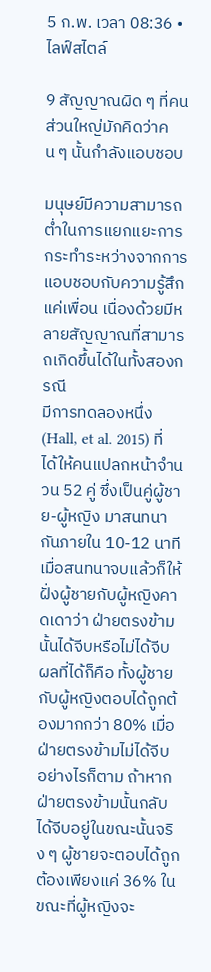5 ก.พ. เวลา 08:36 • ไลฟ์สไตล์

9 สัญญาณผิด ๆ ที่คนส่วนใหญ่มักคิดว่าคน ๆ นั้นกำลังแอบชอบ

มนุษย์มีความสามารถต่ำในการแยกแยะการกระทำระหว่างจากการแอบชอบกับความรู้สึกแค่เพื่อน เนื่องด้วยมีหลายสัญญาณที่สามารถเกิดขึ้นได้ในทั้งสองกรณี
มีการทดลองหนึ่ง (Hall, et al. 2015) ที่ได้ให้คนแปลกหน้าจำนวน 52 คู่ ซึ่งเป็นคู่ผู้ชาย-ผู้หญิง มาสนทนากันภายใน 10-12 นาที เมื่อสนทนาจบแล้วก็ให้ฝั่งผู้ชายกับผู้หญิงคาดเดาว่า ฝ่ายตรงข้ามนั้นได้จีบหรือไม่ได้จีบ ผลที่ได้ก็คือ ทั้งผู้ชายกับผู้หญิงตอบได้ถูกต้องมากกว่า 80% เมื่อฝ่ายตรงข้ามไม่ได้จีบ อย่างไรก็ตาม ถ้าหากฝ่ายตรงข้ามนั้นกลับได้จีบอยู่ในขณะนั้นจริง ๆ ผู้ชายจะตอบได้ถูกต้องเพียงแค่ 36% ในขณะที่ผู้หญิงจะ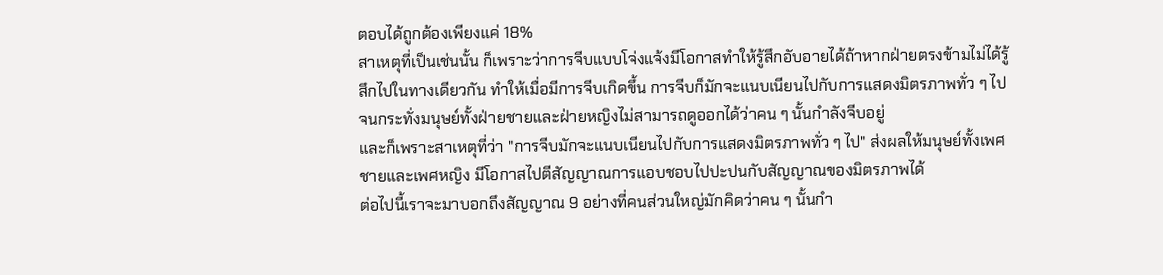ตอบได้ถูกต้องเพียงแค่ 18%
สาเหตุที่เป็นเช่นนั้น ก็เพราะว่าการจีบแบบโจ่งแจ้งมีโอกาสทำให้รู้สึกอับอายได้ถ้าหากฝ่ายตรงข้ามไม่ได้รู้สึกไปในทางเดียวกัน ทำให้เมื่อมีการจีบเกิดขึ้น การจีบก็มักจะแนบเนียนไปกับการแสดงมิตรภาพทั่ว ๆ ไป จนกระทั่งมนุษย์ทั้งฝ่ายชายและฝ่ายหญิงไม่สามารถดูออกได้ว่าคน ๆ นั้นกำลังจีบอยู่
และก็เพราะสาเหตุที่ว่า "การจีบมักจะแนบเนียนไปกับการแสดงมิตรภาพทั่ว ๆ ไป" ส่งผลให้มนุษย์ทั้งเพศชายและเพศหญิง มีโอกาสไปตีสัญญาณการแอบชอบไปปะปนกับสัญญาณของมิตรภาพได้
ต่อไปนี้เราจะมาบอกถึงสัญญาณ 9 อย่างที่คนส่วนใหญ่มักคิดว่าคน ๆ นั้นกำ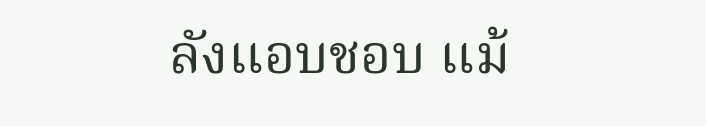ลังแอบชอบ แม้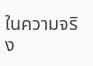ในความจริง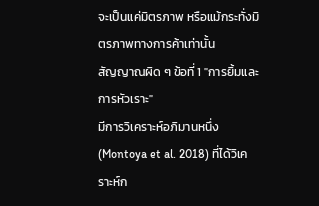จะเป็นแค่มิตรภาพ หรือแม้กระทั่งมิตรภาพทางการค้าเท่านั้น
สัญญาณผิด ๆ ข้อที่ 1 "การยิ้มและการหัวเราะ"
มีการวิเคราะห์อภิมานหนึ่ง (Montoya et al. 2018) ที่ได้วิเคราะห์ก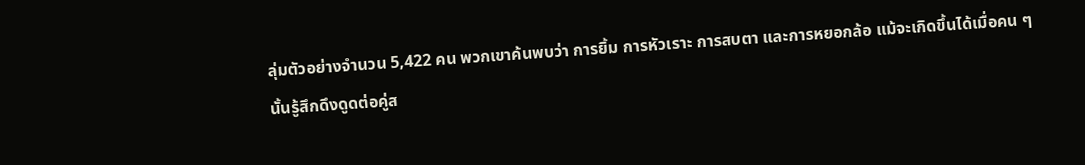ลุ่มตัวอย่างจำนวน 5,422 คน พวกเขาค้นพบว่า การยิ้ม การหัวเราะ การสบตา และการหยอกล้อ แม้จะเกิดขึ้นได้เมื่อคน ๆ นั้นรู้สึกดึงดูดต่อคู่ส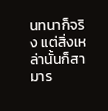นทนาก็จริง แต่สิ่งเหล่านั้นก็สามาร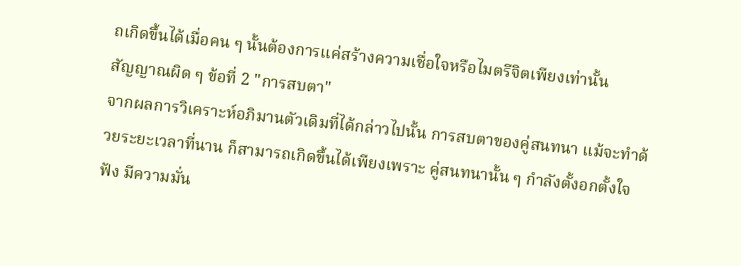ถเกิดขึ้นได้เมื่อคน ๆ นั้นต้องการแค่สร้างความเชื่อใจหรือไมตรีจิตเพียงเท่านั้น
สัญญาณผิด ๆ ข้อที่ 2 "การสบตา"
จากผลการวิเคราะห์อภิมานตัวเดิมที่ได้กล่าวไปนั้น การสบตาของคู่สนทนา แม้จะทำด้วยระยะเวลาที่นาน ก็สามารถเกิดขึ้นได้เพียงเพราะ คู่สนทนานั้น ๆ กำลังตั้งอกตั้งใจฟัง มีความมั่น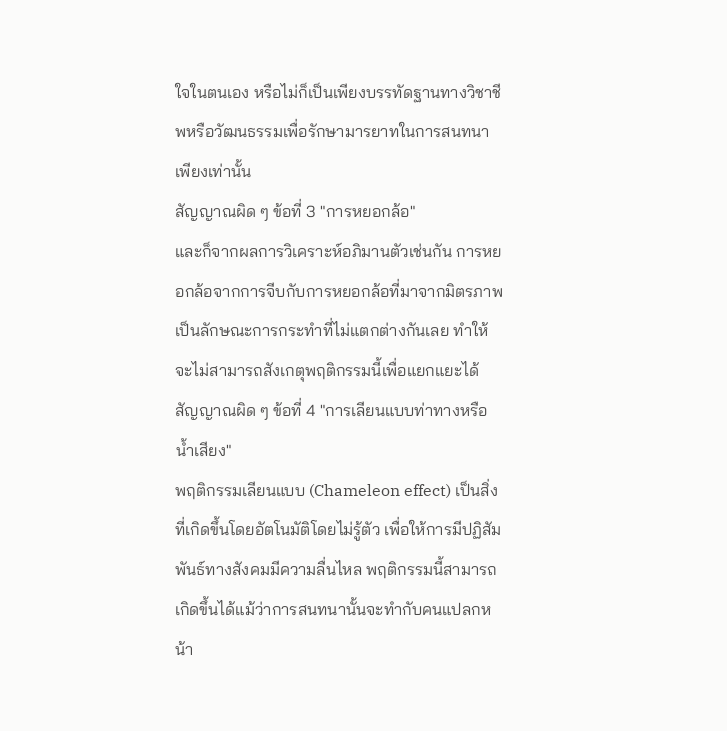ใจในตนเอง หรือไม่ก็เป็นเพียงบรรทัดฐานทางวิชาชีพหรือวัฒนธรรมเพื่อรักษามารยาทในการสนทนาเพียงเท่านั้น
สัญญาณผิด ๆ ข้อที่ 3 "การหยอกล้อ"
และก็จากผลการวิเคราะห์อภิมานตัวเช่นกัน การหยอกล้อจากการจีบกับการหยอกล้อที่มาจากมิตรภาพ เป็นลักษณะการกระทำที่ไม่แตกต่างกันเลย ทำให้จะไม่สามารถสังเกตุพฤติกรรมนี้เพื่อแยกแยะได้
สัญญาณผิด ๆ ข้อที่ 4 "การเลียนแบบท่าทางหรือน้ำเสียง"
พฤติกรรมเลียนแบบ (Chameleon effect) เป็นสิ่งที่เกิดขึ้นโดยอัตโนมัติโดยไม่รู้ตัว เพื่อให้การมีปฏิสัมพันธ์ทางสังคมมีความลื่นไหล พฤติกรรมนี้สามารถเกิดขึ้นได้แม้ว่าการสนทนานั้นจะทำกับคนแปลกหน้า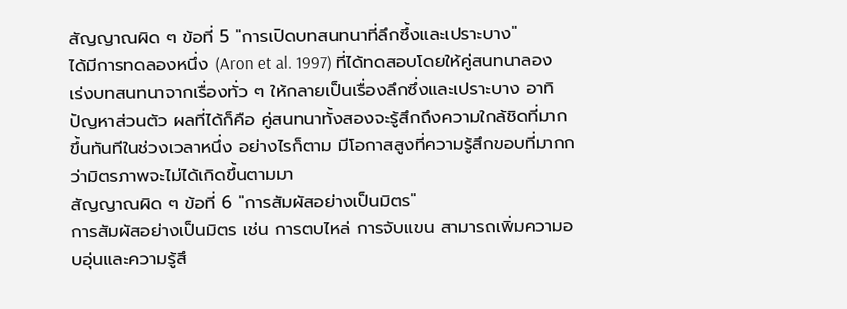สัญญาณผิด ๆ ข้อที่ 5 "การเปิดบทสนทนาที่ลึกซึ้งและเปราะบาง"
ได้มีการทดลองหนึ่ง (Aron et al. 1997) ที่ได้ทดสอบโดยให้คู่สนทนาลองเร่งบทสนทนาจากเรื่องทั่ว ๆ ให้กลายเป็นเรื่องลึกซึ่งและเปราะบาง อาทิ ปัญหาส่วนตัว ผลที่ได้ก็คือ คู่สนทนาทั้งสองจะรู้สึกถึงความใกล้ชิดที่มากขึ้นทันทีในช่วงเวลาหนึ่ง อย่างไรก็ตาม มีโอกาสสูงที่ความรู้สึกขอบที่มากกว่ามิตรภาพจะไม่ได้เกิดขึ้นตามมา
สัญญาณผิด ๆ ข้อที่ 6 "การสัมผัสอย่างเป็นมิตร"
การสัมผัสอย่างเป็นมิตร เช่น การตบไหล่ การจับแขน สามารถเพิ่มความอบอุ่นและความรู้สึ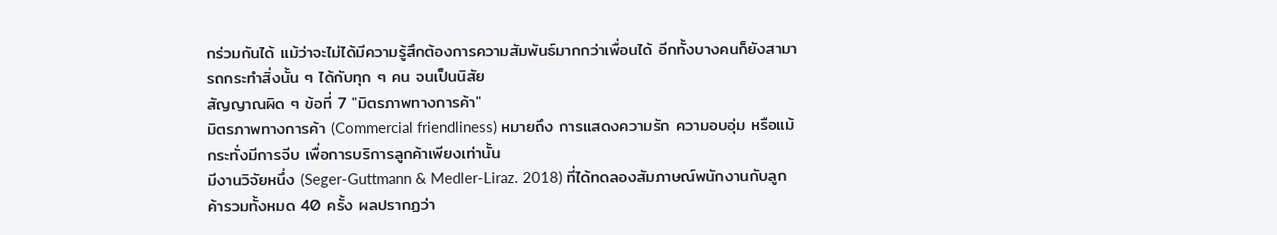กร่วมกันได้ แม้ว่าจะไม่ได้มีความรู้สึกต้องการความสัมพันธ์มากกว่าเพื่อนได้ อีกทั้งบางคนก็ยังสามารถกระทำสิ่งนั้น ๆ ได้กับทุก ๆ คน จนเป็นนิสัย
สัญญาณผิด ๆ ข้อที่ 7 "มิตรภาพทางการค้า"
มิตรภาพทางการค้า (Commercial friendliness) หมายถึง การแสดงความรัก ความอบอุ่ม หรือแม้กระทั่งมีการจีบ เพื่อการบริการลูกค้าเพียงเท่านั้น
มีงานวิจัยหนึ่ง (Seger-Guttmann & Medler-Liraz. 2018) ที่ได้ทดลองสัมภาษณ์พนักงานกับลูกค้ารวมทั้งหมด 40 ครั้ง ผลปรากฏว่า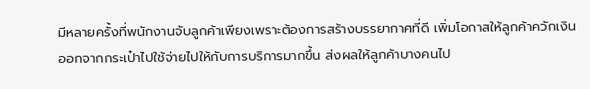มีหลายครั้งที่พนักงานจับลูกค้าเพียงเพราะต้องการสร้างบรรยากาศที่ดี เพิ่มโอกาสให้ลูกค้าควักเงินออกจากกระเป๋าไปใช้จ่ายไปให้กับการบริการมากขึ้น ส่งผลให้ลูกค้าบางคนไป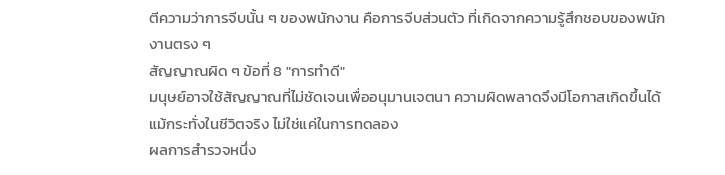ตีความว่าการจีบนั้น ๆ ของพนักงาน คือการจีบส่วนตัว ที่เกิดจากความรู้สึกชอบของพนักงานตรง ๆ
สัญญาณผิด ๆ ข้อที่ 8 "การทำดี"
มนุษย์อาจใช้สัญญาณที่ไม่ชัดเจนเพื่ออนุมานเจตนา ความผิดพลาดจึงมีโอกาสเกิดขึ้นได้แม้กระทั่งในชีวิตจริง ไม่ใช่แค่ในการทดลอง
ผลการสำรวจหนึ่ง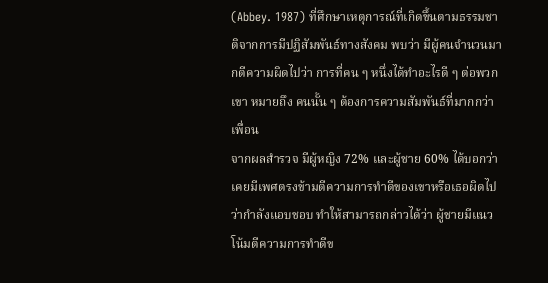(Abbey. 1987) ที่ศึกษาเหตุการณ์ที่เกิดขึ้นตามธรรมชาติจากการมีปฏิสัมพันธ์ทางสังคม พบว่า มีผู้คนจำนวนมากตีความผิดไปว่า การที่คน ๆ หนึ่งได้ทำอะไรดี ๆ ต่อพวกเขา หมายถึง คนนั้น ๆ ต้องการความสัมพันธ์ที่มากกว่าเพื่อน
จากผลสำรวจ มีผู้หญิง 72% และผู้ชาย 60% ได้บอกว่า เคยมีเพศตรงข้ามตีความการทำดีของเขาหรือเธอผิดไปว่ากำลังแอบชอบ ทำให้สามารถกล่าวได้ว่า ผู้ชายมีแนวโน้มตีความการทำดีข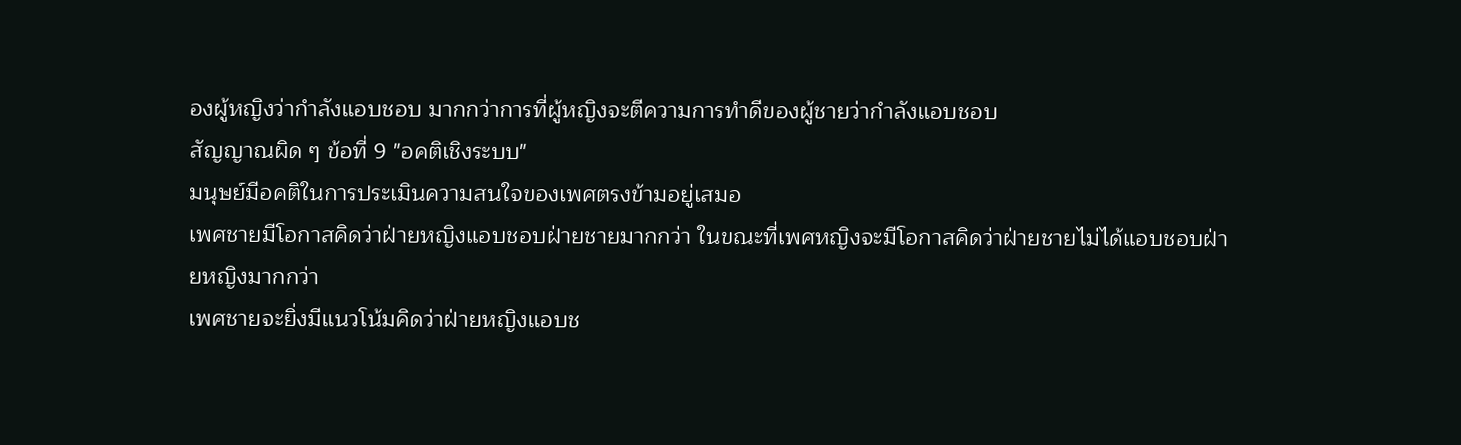องผู้หญิงว่ากำลังแอบชอบ มากกว่าการที่ผู้หญิงจะตีความการทำดีของผู้ชายว่ากำลังแอบชอบ
สัญญาณผิด ๆ ข้อที่ 9 "อคติเชิงระบบ"
มนุษย์มีอคติในการประเมินความสนใจของเพศตรงข้ามอยู่เสมอ
เพศชายมีโอกาสคิดว่าฝ่ายหญิงแอบชอบฝ่ายชายมากกว่า ในขณะที่เพศหญิงจะมีโอกาสคิดว่าฝ่ายชายไม่ได้แอบชอบฝ่ายหญิงมากกว่า
เพศชายจะยิ่งมีแนวโน้มคิดว่าฝ่ายหญิงแอบช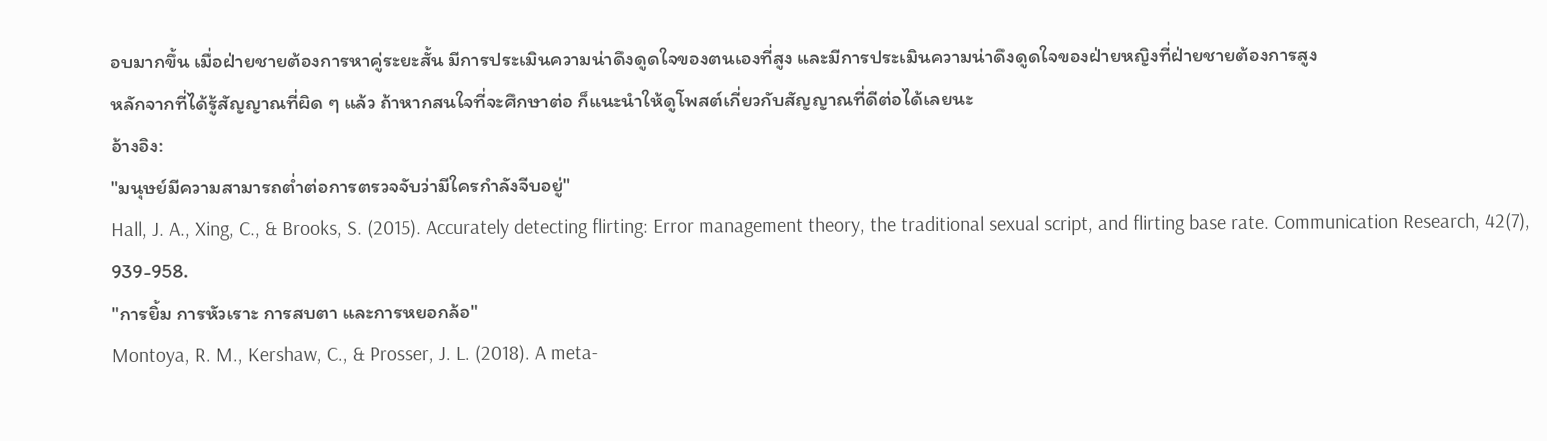อบมากขึ้น เมื่อฝ่ายชายต้องการหาคู่ระยะสั้น มีการประเมินความน่าดึงดูดใจของตนเองที่สูง และมีการประเมินความน่าดึงดูดใจของฝ่ายหญิงที่ฝ่ายชายต้องการสูง
หลักจากที่ได้รู้สัญญาณที่ผิด ๆ แล้ว ถ้าหากสนใจที่จะศึกษาต่อ ก็แนะนำให้ดูโพสต์เกี่ยวกับสัญญาณที่ดีต่อได้เลยนะ
อ้างอิง:
"มนุษย์มีความสามารถต่ำต่อการตรวจจับว่ามีใครกำลังจีบอยู่"
Hall, J. A., Xing, C., & Brooks, S. (2015). Accurately detecting flirting: Error management theory, the traditional sexual script, and flirting base rate. Communication Research, 42(7), 939-958.
"การยิ้ม การหัวเราะ การสบตา และการหยอกล้อ"
Montoya, R. M., Kershaw, C., & Prosser, J. L. (2018). A meta-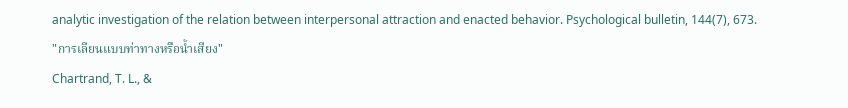analytic investigation of the relation between interpersonal attraction and enacted behavior. Psychological bulletin, 144(7), 673.
"การเลียนแบบท่าทางหรือน้ำเสียง"
Chartrand, T. L., &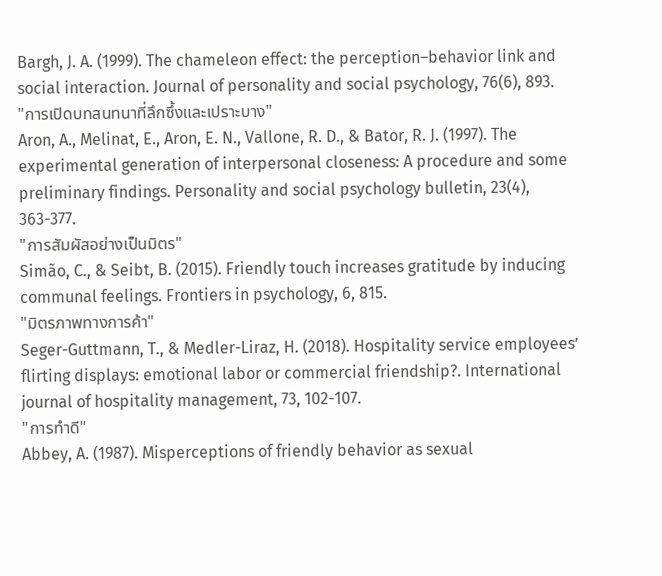Bargh, J. A. (1999). The chameleon effect: the perception–behavior link and social interaction. Journal of personality and social psychology, 76(6), 893.
"การเปิดบทสนทนาที่ลึกซึ้งและเปราะบาง"
Aron, A., Melinat, E., Aron, E. N., Vallone, R. D., & Bator, R. J. (1997). The experimental generation of interpersonal closeness: A procedure and some preliminary findings. Personality and social psychology bulletin, 23(4), 363-377.
"การสัมผัสอย่างเป็นมิตร"
Simão, C., & Seibt, B. (2015). Friendly touch increases gratitude by inducing communal feelings. Frontiers in psychology, 6, 815.
"มิตรภาพทางการค้า"
Seger-Guttmann, T., & Medler-Liraz, H. (2018). Hospitality service employees’ flirting displays: emotional labor or commercial friendship?. International journal of hospitality management, 73, 102-107.
"การทำดี"
Abbey, A. (1987). Misperceptions of friendly behavior as sexual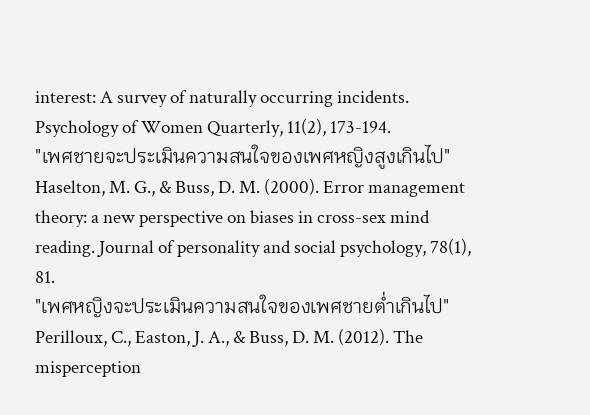interest: A survey of naturally occurring incidents. Psychology of Women Quarterly, 11(2), 173-194.
"เพศชายจะประเมินความสนใจของเพศหญิงสูงเกินไป"
Haselton, M. G., & Buss, D. M. (2000). Error management theory: a new perspective on biases in cross-sex mind reading. Journal of personality and social psychology, 78(1), 81.
"เพศหญิงจะประเมินความสนใจของเพศชายต่ำเกินไป"
Perilloux, C., Easton, J. A., & Buss, D. M. (2012). The misperception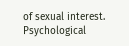of sexual interest. Psychological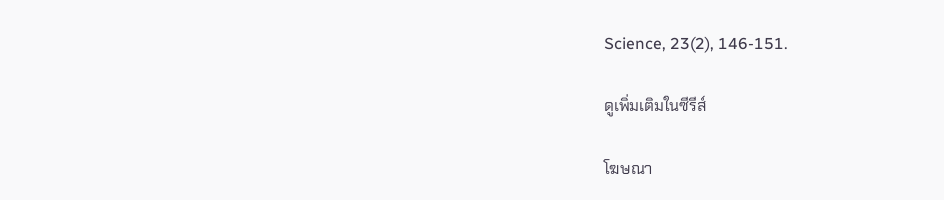Science, 23(2), 146-151.

ดูเพิ่มเติมในซีรีส์

โฆษณา